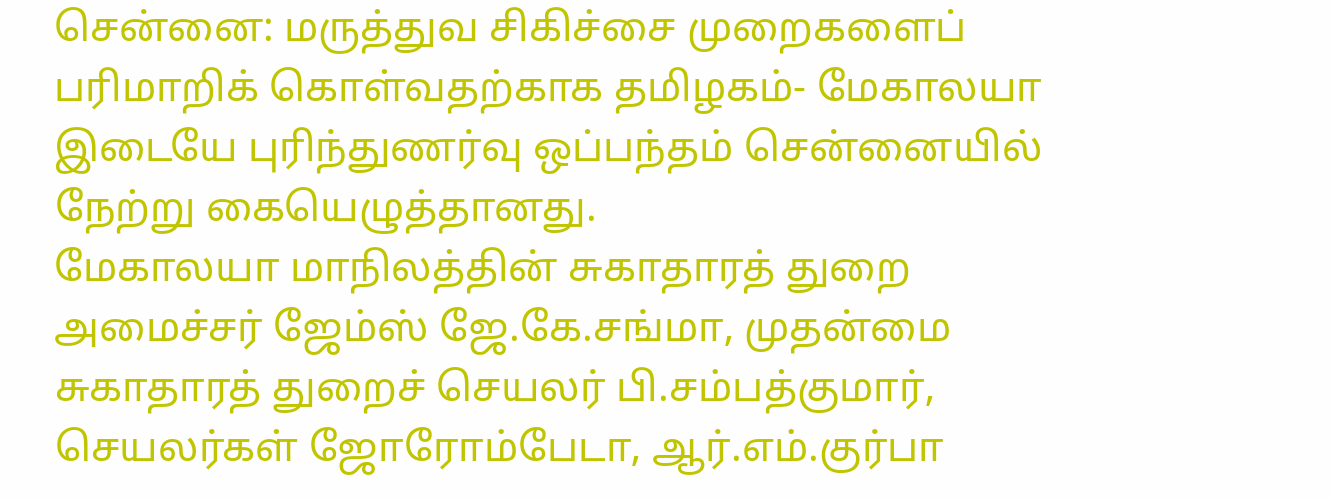சென்னை: மருத்துவ சிகிச்சை முறைகளைப் பரிமாறிக் கொள்வதற்காக தமிழகம்- மேகாலயா இடையே புரிந்துணர்வு ஒப்பந்தம் சென்னையில் நேற்று கையெழுத்தானது.
மேகாலயா மாநிலத்தின் சுகாதாரத் துறை அமைச்சர் ஜேம்ஸ் ஜே.கே.சங்மா, முதன்மை சுகாதாரத் துறைச் செயலர் பி.சம்பத்குமார், செயலர்கள் ஜோரோம்பேடா, ஆர்.எம்.குர்பா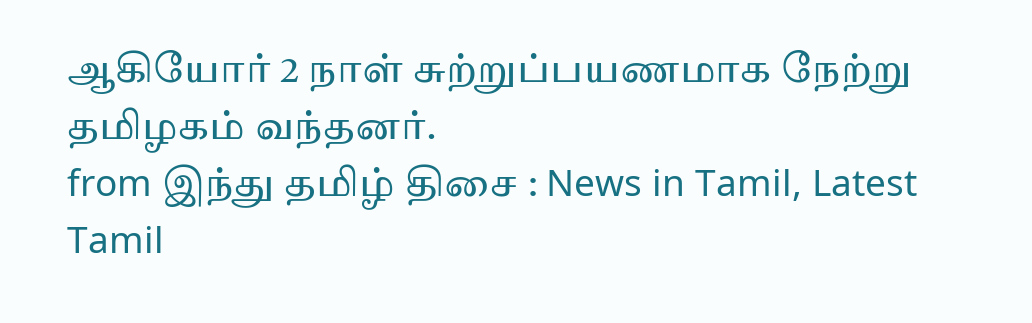ஆகியோர் 2 நாள் சுற்றுப்பயணமாக நேற்று தமிழகம் வந்தனர்.
from இந்து தமிழ் திசை : News in Tamil, Latest Tamil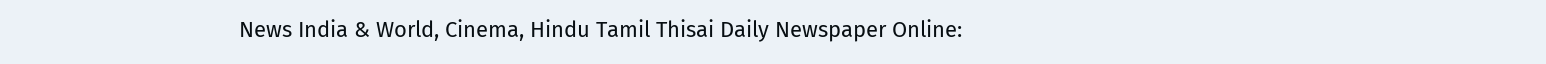News India & World, Cinema, Hindu Tamil Thisai Daily Newspaper Online: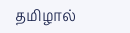தமிழால்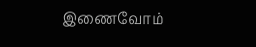இணைவோம்